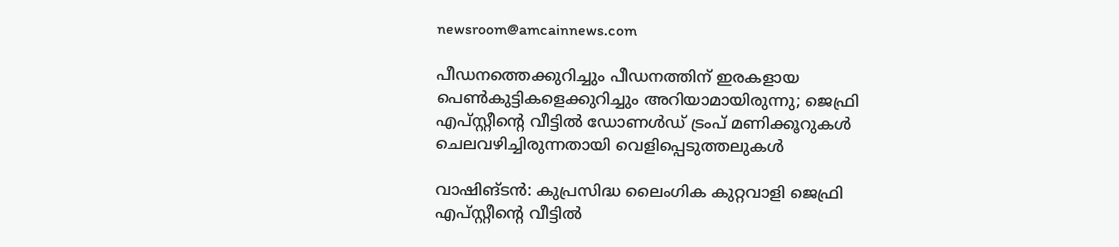newsroom@amcainnews.com

പീഡനത്തെക്കുറിച്ചും പീഡനത്തിന് ഇരകളായ പെൺകുട്ടികളെക്കുറിച്ചും അറിയാമായിരുന്നു; ജെഫ്രി എപ്സ്റ്റീന്റെ വീട്ടിൽ ഡോണൾഡ് ട്രംപ് മണിക്കൂറുകൾ ചെലവഴിച്ചിരുന്നതായി വെളിപ്പെടുത്തലുകൾ

വാഷിങ്ടൻ: കുപ്രസിദ്ധ ലൈംഗിക കുറ്റവാളി ജെഫ്രി എപ്സ്റ്റീന്റെ വീട്ടിൽ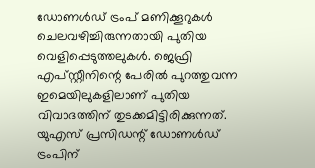ഡോണൾഡ് ട്രംപ് മണിക്കൂറുകൾ ചെലവഴിച്ചിരുന്നതായി പുതിയ വെളിപ്പെടുത്തലുകൾ. ജെഫ്രി എപ്സ്റ്റീനിന്റെ പേരിൽ പുറത്തുവന്ന ഇമെയിലുകളിലാണ് പുതിയ വിവാദത്തിന് തുടക്കമിട്ടിരിക്കുന്നത്. യുഎസ് പ്രസിഡന്റ് ഡോണൾഡ് ട്രംപിന്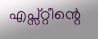എപ്സ്റ്റീന്റെ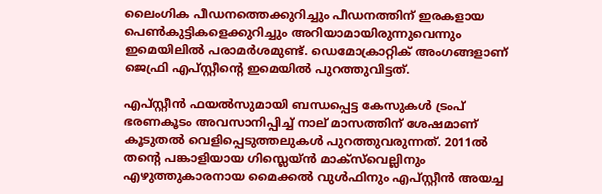ലൈംഗിക പീഡനത്തെക്കുറിച്ചും പീഡനത്തിന് ഇരകളായ പെൺകുട്ടികളെക്കുറിച്ചും അറിയാമായിരുന്നുവെന്നും ഇമെയിലിൽ പരാമർശമുണ്ട്. ഡെമോക്രാറ്റിക് അംഗങ്ങളാണ് ജെഫ്രി എപ്സ്റ്റീന്റെ ഇമെയിൽ പുറത്തുവിട്ടത്.

എപ്സ്റ്റീൻ ഫയൽസുമായി ബന്ധപ്പെട്ട കേസുകൾ ട്രംപ് ഭരണകൂടം അവസാനിപ്പിച്ച് നാല് മാസത്തിന് ശേഷമാണ് കൂടുതൽ വെളിപ്പെടുത്തലുകൾ പുറത്തുവരുന്നത്. 2011ൽ തന്റെ പങ്കാളിയായ ഗിസ്ലെയ്ൻ മാക്സ്‌‌വെല്ലിനും എഴുത്തുകാരനായ മൈക്കൽ വുൾഫിനും എപ്സ്റ്റീൻ അയച്ച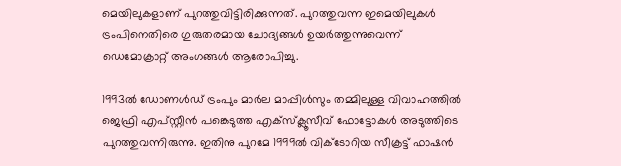മെയിലുകളാണ് പുറത്തുവിട്ടിരിക്കുന്നത്. പുറത്തുവന്ന ഇമെയിലുകൾ ട്രംപിനെതിരെ ഗുരുതരമായ ചോദ്യങ്ങൾ ഉയർത്തുന്നുവെന്ന് ഡെമോക്രാറ്റ് അംഗങ്ങൾ ആരോപിച്ചു.

1993ൽ ഡോണൾഡ് ട്രംപും മാർല മാപ്പിൾസും തമ്മിലുള്ള വിവാഹത്തിൽ ജെഫ്രി എപ്സ്റ്റീൻ പങ്കെടുത്ത എക്‌സ്‌ക്ലൂസീവ് ഫോട്ടോകൾ അടുത്തിടെ പുറത്തുവന്നിരുന്നു. ഇതിനു പുറമേ 1999ൽ വിക്ടോറിയ സീക്രട്ട് ഫാഷൻ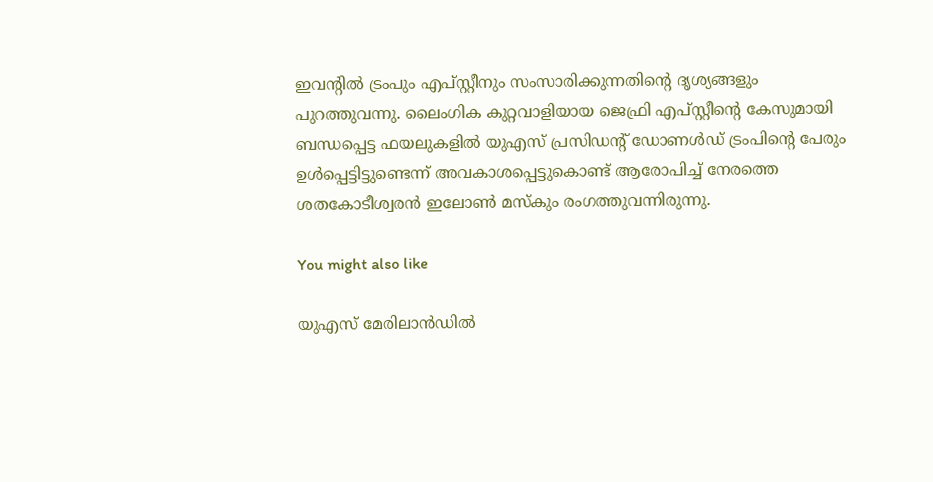ഇവന്റിൽ ട്രംപും എപ്സ്റ്റീനും സംസാരിക്കുന്നതിന്റെ ദൃശ്യങ്ങളും പുറത്തുവന്നു. ലൈംഗിക കുറ്റവാളിയായ ജെഫ്രി എപ്സ്റ്റീന്റെ കേസുമായി ബന്ധപ്പെട്ട ഫയലുകളിൽ യുഎസ് പ്രസിഡന്റ് ഡോണൾഡ് ട്രംപിന്റെ പേരും ഉൾപ്പെട്ടിട്ടുണ്ടെന്ന് അവകാശപ്പെട്ടുകൊണ്ട് ആരോപിച്ച് നേരത്തെ ശതകോടീശ്വരൻ ഇലോൺ മസ്‌കും രംഗത്തുവന്നിരുന്നു.

You might also like

യുഎസ് മേരിലാന്‍ഡില്‍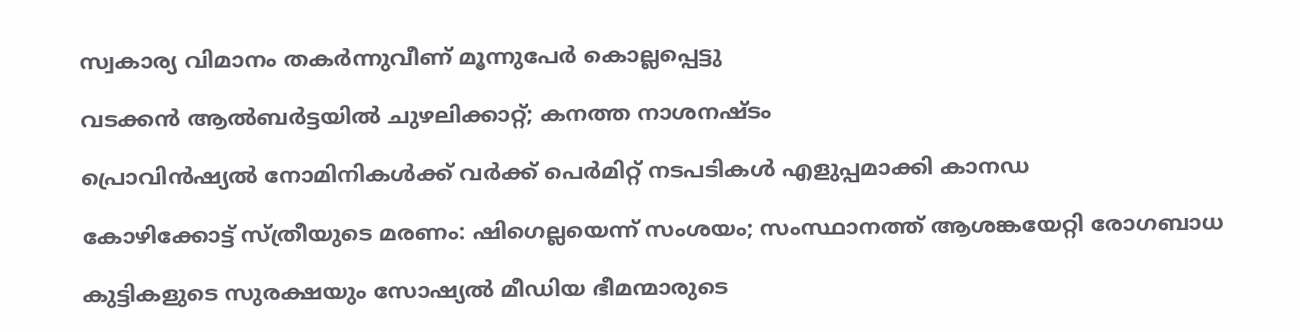സ്വകാര്യ വിമാനം തകര്‍ന്നുവീണ് മൂന്നുപേര്‍ കൊല്ലപ്പെട്ടു

വടക്കൻ ആൽബർട്ടയിൽ ചുഴലിക്കാറ്റ്; കനത്ത നാശനഷ്ടം

പ്രൊവിൻഷ്യൽ നോമിനികൾക്ക് വർക്ക് പെർമിറ്റ് നടപടികൾ എളുപ്പമാക്കി കാനഡ

കോഴിക്കോട്ട് സ്ത്രീയുടെ മരണം: ഷിഗെല്ലയെന്ന് സംശയം; സംസ്ഥാനത്ത് ആശങ്കയേറ്റി രോഗബാധ

കുട്ടികളുടെ സുരക്ഷയും സോഷ്യൽ മീഡിയ ഭീമന്മാരുടെ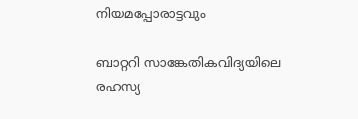നിയമപ്പോരാട്ടവും

ബാറ്ററി സാങ്കേതികവിദ്യയിലെ രഹസ്യ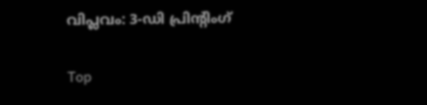വിപ്ലവം: 3-ഡി പ്രിന്റിംഗ്

Top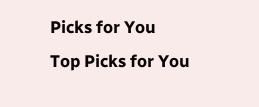Picks for You
Top Picks for You